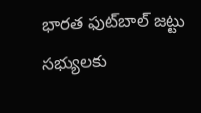భారత ఫుట్‌బాల్ జట్టు సభ్యులకు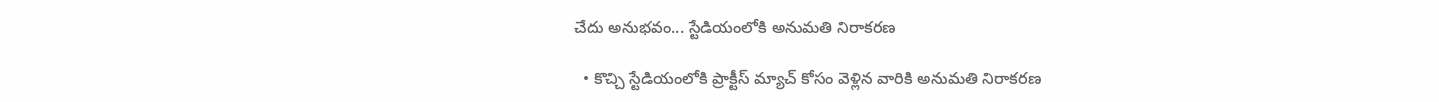చేదు అనుభవం... స్టేడియంలోకి అనుమతి నిరాకరణ

  • కొచ్చి స్టేడియంలోకి ప్రాక్టీస్ మ్యాచ్ కోసం వెళ్లిన వారికి అనుమతి నిరాకరణ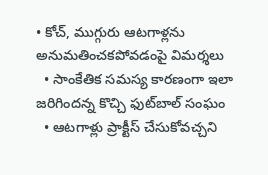• కోచ్, ముగ్గురు ఆటగాళ్లను అనుమతించకపోవడంపై విమర్శలు
  • సాంకేతిక సమస్య కారణంగా ఇలా జరిగిందన్న కొచ్చి ఫుట్‌బాల్ సంఘం
  • ఆటగాళ్లు ప్రాక్టీస్ చేసుకోవచ్చని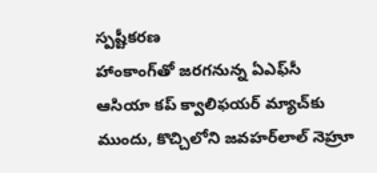స్పష్టీకరణ
హాంకాంగ్‌తో జరగనున్న ఏఎఫ్‌సీ ఆసియా కప్ క్వాలిఫయర్ మ్యాచ్‌కు ముందు, కొచ్చిలోని జవహర్‌లాల్ నెహ్రూ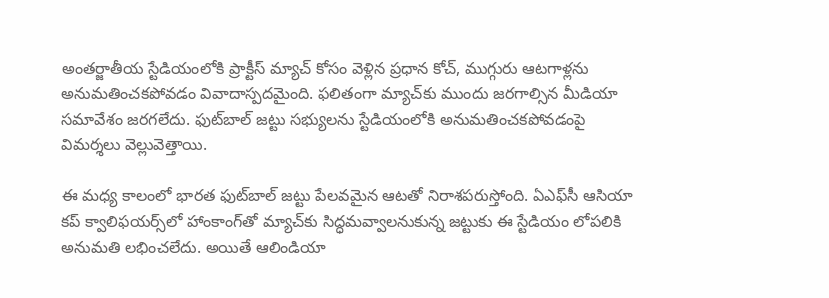అంతర్జాతీయ స్టేడియంలోకి ప్రాక్టీస్ మ్యాచ్ కోసం వెళ్లిన ప్రధాన కోచ్, ముగ్గురు ఆటగాళ్లను అనుమతించకపోవడం వివాదాస్పదమైంది. ఫలితంగా మ్యాచ్‌కు ముందు జరగాల్సిన మీడియా సమావేశం జరగలేదు. ఫుట్‌బాల్ జట్టు సభ్యులను స్టేడియంలోకి అనుమతించకపోవడంపై విమర్శలు వెల్లువెత్తాయి.

ఈ మధ్య కాలంలో భారత ఫుట్‌బాల్ జట్టు పేలవమైన ఆటతో నిరాశపరుస్తోంది. ఏఎఫ్‌సీ ఆసియా కప్‌ క్వాలిఫయర్స్‌లో హాంకాంగ్‌‌తో మ్యాచ్‌కు సిద్ధమవ్వాలనుకున్న జట్టుకు ఈ స్టేడియం లోపలికి అనుమతి లభించలేదు. అయితే ఆలిండియా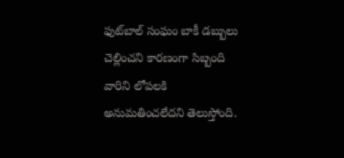ఫుట్‌బాల్ సంఘం బాకీ డబ్బులు చెల్లించని కారణంగా సిబ్బంది వారిని లోపలకి అనుమతించలేదని తెలుస్తోంది.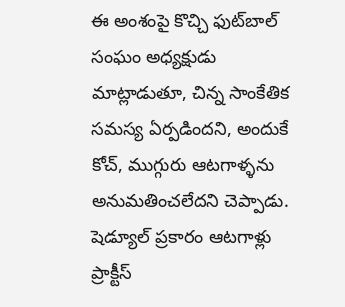ఈ అంశంపై కొచ్చి ఫుట్‌బాల్ సంఘం అధ్యక్షుడు మాట్లాడుతూ, చిన్న సాంకేతిక సమస్య ఏర్పడిందని, అందుకే కోచ్, ముగ్గురు ఆటగాళ్ళను అనుమతించలేదని చెప్పాడు. షెడ్యూల్ ప్రకారం ఆటగాళ్లు ప్రాక్టీస్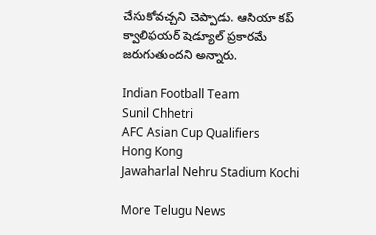చేసుకోవచ్చని చెప్పాడు. ఆసియా కప్ క్వాలిఫయర్ షెడ్యూల్ ప్రకారమే జరుగుతుందని అన్నారు.

Indian Football Team
Sunil Chhetri
AFC Asian Cup Qualifiers
Hong Kong
Jawaharlal Nehru Stadium Kochi

More Telugu News